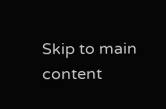Skip to main content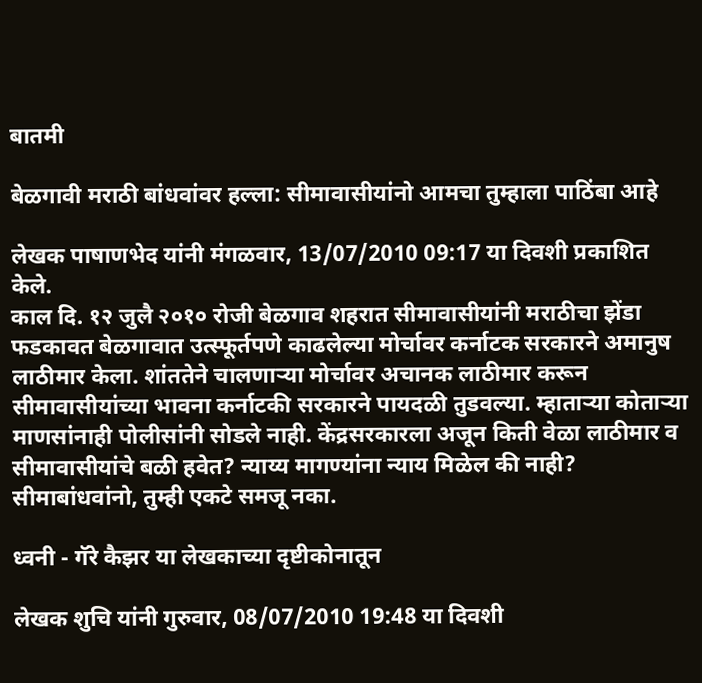बातमी

बेळगावी मराठी बांधवांवर हल्ला: सीमावासीयांनो आमचा तुम्हाला पाठिंबा आहे

लेखक पाषाणभेद यांनी मंगळवार, 13/07/2010 09:17 या दिवशी प्रकाशित केले.
काल दि. १२ जुलै २०१० रोजी बेळगाव शहरात सीमावासीयांनी मराठीचा झेंडा फडकावत बेळगावात उत्स्फूर्तपणे काढलेल्या मोर्चावर कर्नाटक सरकारने अमानुष लाठीमार केला. शांततेने चालणार्‍या मोर्चावर अचानक लाठीमार करून सीमावासीयांच्या भावना कर्नाटकी सरकारने पायदळी तुडवल्या. म्हातार्‍या कोतार्‍या माणसांनाही पोलीसांनी सोडले नाही. केंद्रसरकारला अजून किती वेळा लाठीमार व सीमावासीयांचे बळी हवेत? न्याय्य मागण्यांना न्याय मिळेल की नाही? सीमाबांधवांनो, तुम्ही एकटे समजू नका.

ध्वनी - गॅरे कैझर या लेखकाच्या दृष्टीकोनातून

लेखक शुचि यांनी गुरुवार, 08/07/2010 19:48 या दिवशी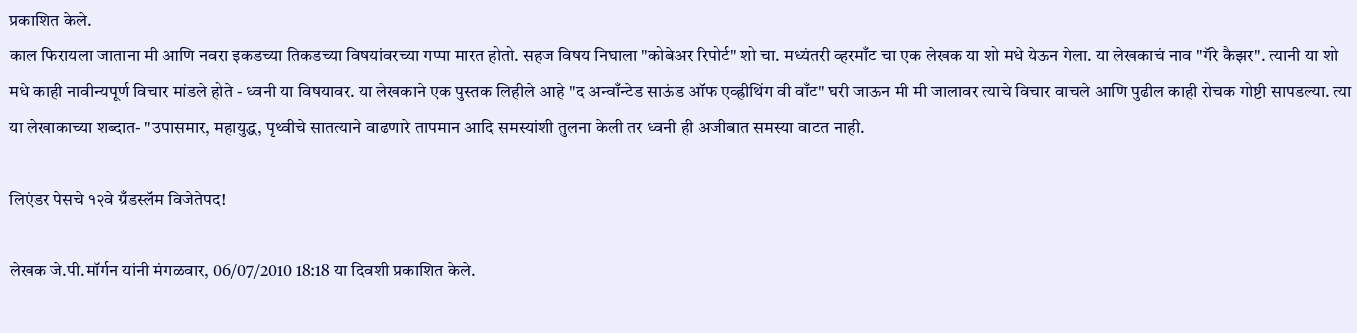प्रकाशित केले.
काल फिरायला जाताना मी आणि नवरा इकडच्या तिकडच्या विषयांवरच्या गप्पा मारत होतो. सहज विषय निघाला "कोबेअर रिपोर्ट" शो चा. मध्यंतरी व्हरमाँट चा एक लेखक या शो मधे येऊन गेला. या लेखकाचं नाव "गॅरे कैझर". त्यानी या शो मधे काही नावीन्यपूर्ण विचार मांडले होते - ध्वनी या विषयावर. या लेखकाने एक पुस्तक लिहीले आहे "द अन्वाँन्टेड साऊंड ऑफ एव्ह्रीथिंग वी वाँट" घरी जाऊन मी मी जालावर त्याचे विचार वाचले आणि पुढील काही रोचक गोष्टी सापडल्या. त्या या लेखाकाच्या शब्दात- "उपासमार, महायुद्ध, पृथ्वीचे सातत्याने वाढणारे तापमान आदि समस्यांशी तुलना केली तर ध्वनी ही अजीबात समस्या वाटत नाही.

लिएंडर पेसचे १२वे ग्रँडस्लॅम विजेतेपद!

लेखक जे.पी.मॉर्गन यांनी मंगळवार, 06/07/2010 18:18 या दिवशी प्रकाशित केले.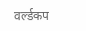वर्ल्डकप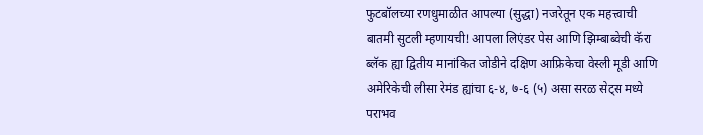फुटबॉलच्या रणधुमाळीत आपल्या (सुद्धा) नजरेतून एक महत्त्वाची बातमी सुटली म्हणायची! आपला लिएंडर पेस आणि झिम्बाब्वेची कॅरा ब्लॅक ह्या द्वितीय मानांकित जोडीने दक्षिण आफ्रिकेचा वेस्ली मूडी आणि अमेरिकेची लीसा रेमंड ह्यांचा ६-४, ७-६ (५) असा सरळ सेट्स मध्ये पराभव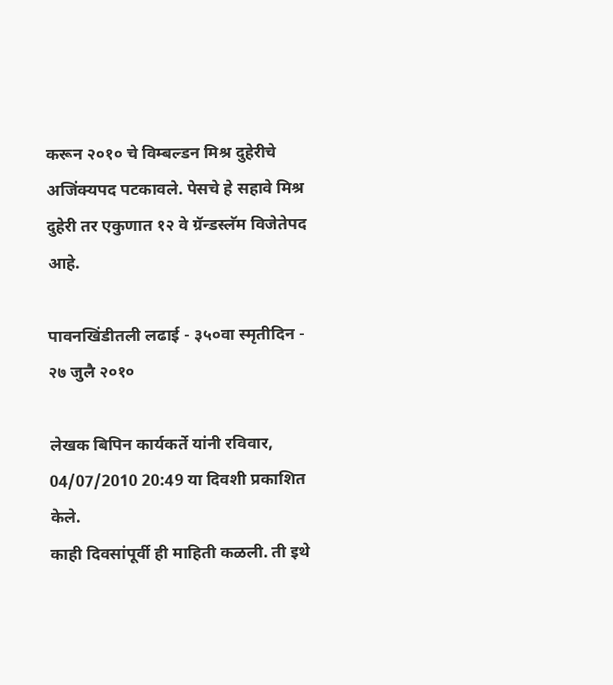करून २०१० चे विम्बल्डन मिश्र दुहेरीचे अजिंक्यपद पटकावले. पेसचे हे सहावे मिश्र दुहेरी तर एकुणात १२ वे ग्रॅन्डस्लॅम विजेतेपद आहे.

पावनखिंडीतली लढाई - ३५०वा स्मृतीदिन - २७ जुलै २०१०

लेखक बिपिन कार्यकर्ते यांनी रविवार, 04/07/2010 20:49 या दिवशी प्रकाशित केले.
काही दिवसांपूर्वी ही माहिती कळली. ती इथे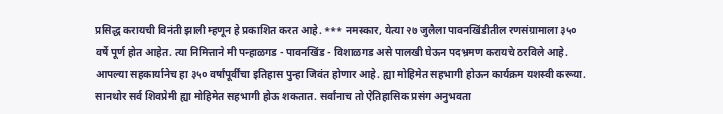प्रसिद्ध करायची विनंती झाली म्हणून हे प्रकाशित करत आहे. *** नमस्कार, येत्या २७ जुलैला पावनखिंडीतील रणसंग्रामाला ३५० वर्षे पूर्ण होत आहेत. त्या निमित्ताने मी पन्हाळगड - पावनखिंड - विशाळगड असे पालखी घेऊन पदभ्रमण करायचे ठरविले आहे. आपल्या सहकार्यानेच हा ३५० वर्षांपूर्वींचा इतिहास पुन्हा जिवंत होणार आहे. ह्या मोहिमेत सहभागी होऊन कार्यक्रम यशस्वी करूया. सानथोर सर्व शिवप्रेमी ह्या मोहिमेत सहभागी होऊ शकतात. सर्वांनाच तो ऐतिहासिक प्रसंग अनुभवता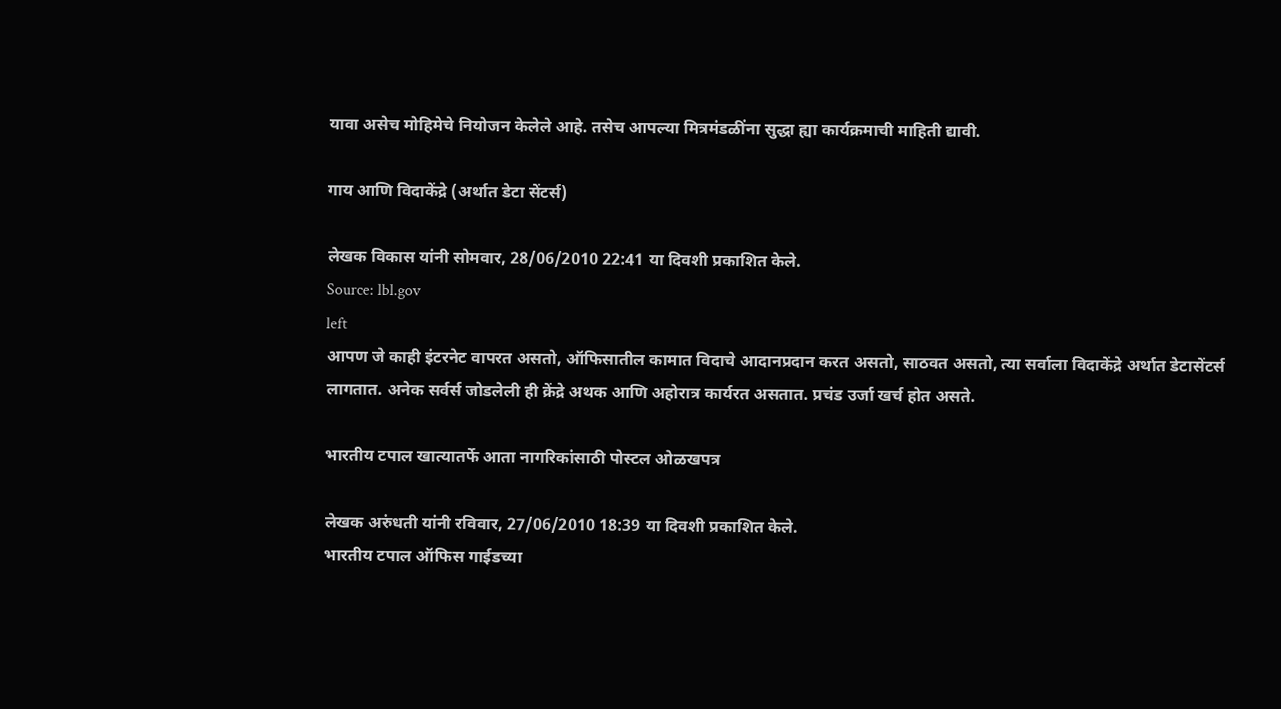यावा असेच मोहिमेचे नियोजन केलेले आहे. तसेच आपल्या मित्रमंडळींना सुद्धा ह्या कार्यक्रमाची माहिती द्यावी.

गाय आणि विदाकेंद्रे (अर्थात डेटा सेंटर्स)

लेखक विकास यांनी सोमवार, 28/06/2010 22:41 या दिवशी प्रकाशित केले.
Source: lbl.gov
left
आपण जे काही इंटरनेट वापरत असतो, ऑफिसातील कामात विदाचे आदानप्रदान करत असतो, साठवत असतो, त्या सर्वाला विदाकेंद्रे अर्थात डेटासेंटर्स लागतात. अनेक सर्वर्स जोडलेली ही क्रेंद्रे अथक आणि अहोरात्र कार्यरत असतात. प्रचंड उर्जा खर्च होत असते.

भारतीय टपाल खात्यातर्फे आता नागरिकांसाठी पोस्टल ओळखपत्र

लेखक अरुंधती यांनी रविवार, 27/06/2010 18:39 या दिवशी प्रकाशित केले.
भारतीय टपाल ऑफिस गाईडच्या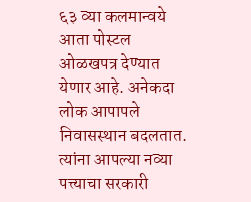६३ व्या कलमान्वये आता पोस्टल ओळखपत्र देण्यात येणार आहे. अनेकदा लोक आपापले निवासस्थान बदलतात. त्यांना आपल्या नव्या पत्त्याचा सरकारी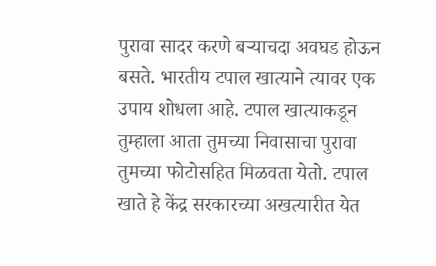पुरावा सादर करणे बर्‍याचदा अवघड होऊन बसते. भारतीय टपाल खात्याने त्यावर एक उपाय शोधला आहे. टपाल खात्याकडून तुम्हाला आता तुमच्या निवासाचा पुरावा तुमच्या फोटोसहित मिळवता येतो. टपाल खाते हे केंद्र सरकारच्या अखत्यारीत येत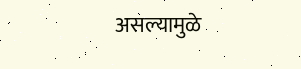असल्यामुळे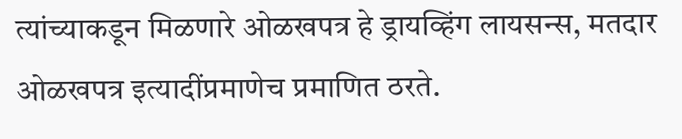त्यांच्याकडून मिळणारे ओळखपत्र हे ड्रायव्हिंग लायसन्स, मतदार ओळखपत्र इत्यादींप्रमाणेच प्रमाणित ठरते.